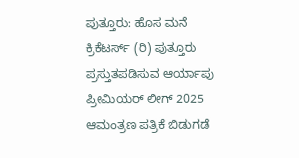ಪುತ್ತೂರು: ಹೊಸ ಮನೆ ಕ್ರಿಕೆಟರ್ಸ್ (ರಿ) ಪುತ್ತೂರು ಪ್ರಸ್ತುತಪಡಿಸುವ ಆರ್ಯಾಪು ಪ್ರೀಮಿಯರ್ ಲೀಗ್ 2025 ಆಮಂತ್ರಣ ಪತ್ರಿಕೆ ಬಿಡುಗಡೆ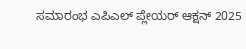ಸಮಾರಂಭ ಎಪಿಎಲ್ ಪ್ಲೇಯರ್ ಆಕ್ಷನ್ 2025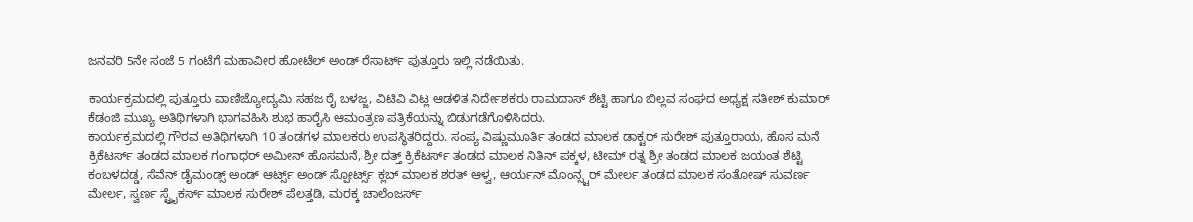ಜನವರಿ 5ನೇ ಸಂಜೆ 5 ಗಂಟೆಗೆ ಮಹಾವೀರ ಹೋಟೆಲ್ ಅಂಡ್ ರೆಸಾರ್ಟ್ ಪುತ್ತೂರು ಇಲ್ಲಿ ನಡೆಯಿತು.

ಕಾರ್ಯಕ್ರಮದಲ್ಲಿ ಪುತ್ತೂರು ವಾಣಿಜ್ಯೋದ್ಯಮಿ ಸಹಜ ರೈ ಬಳಜ್ಜ, ವಿಟಿವಿ ವಿಟ್ಲ ಆಡಳಿತ ನಿರ್ದೇಶಕರು ರಾಮದಾಸ್ ಶೆಟ್ಟಿ ಹಾಗೂ ಬಿಲ್ಲವ ಸಂಘದ ಅಧ್ಯಕ್ಷ ಸತೀಶ್ ಕುಮಾರ್ ಕೆಡಂಜಿ ಮುಖ್ಯ ಅತಿಥಿಗಳಾಗಿ ಭಾಗವಹಿಸಿ ಶುಭ ಹಾರೈಸಿ ಆಮಂತ್ರಣ ಪತ್ರಿಕೆಯನ್ನು ಬಿಡುಗಡೆಗೊಳಿಸಿದರು.
ಕಾರ್ಯಕ್ರಮದಲ್ಲಿ ಗೌರವ ಅತಿಥಿಗಳಾಗಿ 10 ತಂಡಗಳ ಮಾಲಕರು ಉಪಸ್ಥಿತರಿದ್ದರು. ಸಂಪ್ಯ ವಿಷ್ಣುಮೂರ್ತಿ ತಂಡದ ಮಾಲಕ ಡಾಕ್ಟರ್ ಸುರೇಶ್ ಪುತ್ತೂರಾಯ, ಹೊಸ ಮನೆ ಕ್ರಿಕೆಟರ್ಸ್ ತಂಡದ ಮಾಲಕ ಗಂಗಾಧರ್ ಅಮೀನ್ ಹೊಸಮನೆ, ಶ್ರೀ ದತ್ತ್ ಕ್ರಿಕೆಟರ್ಸ್ ತಂಡದ ಮಾಲಕ ನಿತಿನ್ ಪಕ್ಕಳ, ಟೀಮ್ ರತ್ನ ಶ್ರೀ ತಂಡದ ಮಾಲಕ ಜಯಂತ ಶೆಟ್ಟಿ ಕಂಬಳದಡ್ಡ, ಸೆವೆನ್ ಡೈಮಂಡ್ಸ್ ಅಂಡ್ ಆರ್ಟ್ಸ್ ಅಂಡ್ ಸ್ಪೋರ್ಟ್ಸ್ ಕ್ಲಬ್ ಮಾಲಕ ಶರತ್ ಆಳ್ವ, ಆರ್ಯನ್ ಮೊಂನ್ಸ್ಟರ್ ಮೇರ್ಲ ತಂಡದ ಮಾಲಕ ಸಂತೋಷ್ ಸುವರ್ಣ ಮೇರ್ಲ, ಸ್ವರ್ಣ ಸ್ಟ್ರೈಕರ್ಸ್ ಮಾಲಕ ಸುರೇಶ್ ಪೆಲತ್ತಡಿ, ಮರಕ್ಕ ಚಾಲೆಂಜರ್ಸ್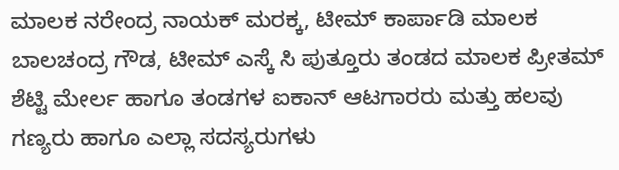ಮಾಲಕ ನರೇಂದ್ರ ನಾಯಕ್ ಮರಕ್ಕ, ಟೀಮ್ ಕಾರ್ಪಾಡಿ ಮಾಲಕ ಬಾಲಚಂದ್ರ ಗೌಡ, ಟೀಮ್ ಎಸ್ಕೆ ಸಿ ಪುತ್ತೂರು ತಂಡದ ಮಾಲಕ ಪ್ರೀತಮ್ ಶೆಟ್ಟಿ ಮೇರ್ಲ ಹಾಗೂ ತಂಡಗಳ ಐಕಾನ್ ಆಟಗಾರರು ಮತ್ತು ಹಲವು ಗಣ್ಯರು ಹಾಗೂ ಎಲ್ಲಾ ಸದಸ್ಯರುಗಳು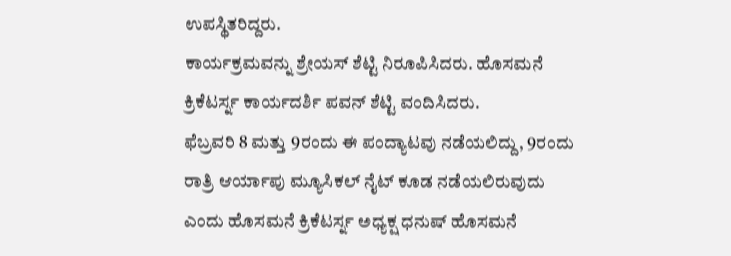ಉಪಸ್ಥಿತರಿದ್ದರು.
ಕಾರ್ಯಕ್ರಮವನ್ನು ಶ್ರೇಯಸ್ ಶೆಟ್ಟಿ ನಿರೂಪಿಸಿದರು. ಹೊಸಮನೆ ಕ್ರಿಕೆಟರ್ಸ್ನ ಕಾರ್ಯದರ್ಶಿ ಪವನ್ ಶೆಟ್ಟಿ ವಂದಿಸಿದರು.
ಫೆಬ್ರವರಿ 8 ಮತ್ತು 9ರಂದು ಈ ಪಂದ್ಯಾಟವು ನಡೆಯಲಿದ್ದು, 9ರಂದು ರಾತ್ರಿ ಆರ್ಯಾಪು ಮ್ಯೂಸಿಕಲ್ ನೈಟ್ ಕೂಡ ನಡೆಯಲಿರುವುದು ಎಂದು ಹೊಸಮನೆ ಕ್ರಿಕೆಟರ್ಸ್ನ ಅಧ್ಯಕ್ಷ ಧನುಷ್ ಹೊಸಮನೆ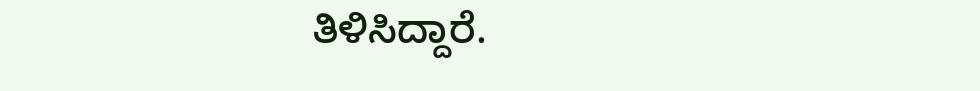ತಿಳಿಸಿದ್ದಾರೆ.